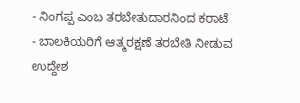- ನಿಂಗಪ್ಪ ಎಂಬ ತರಬೇತುದಾರನಿಂದ ಕರಾಟೆ
- ಬಾಲಕಿಯರಿಗೆ ಆತ್ಮರಕ್ಷಣೆ ತರಬೇತಿ ನೀಡುವ ಉದ್ದೇಶ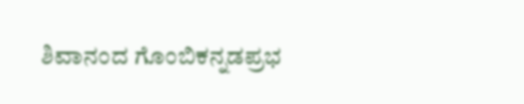ಶಿವಾನಂದ ಗೊಂಬಿಕನ್ನಡಪ್ರಭ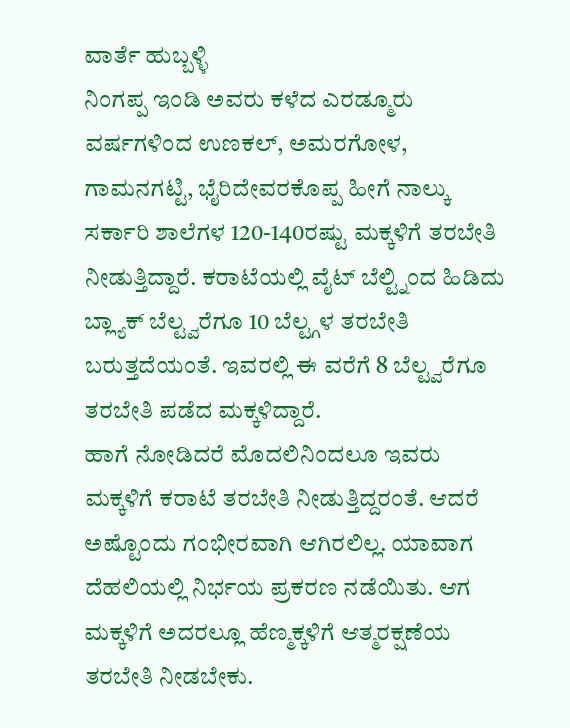ವಾರ್ತೆ ಹುಬ್ಬಳ್ಳಿ
ನಿಂಗಪ್ಪ ಇಂಡಿ ಅವರು ಕಳೆದ ಎರಡ್ಮೂರು ವರ್ಷಗಳಿಂದ ಉಣಕಲ್, ಅಮರಗೋಳ, ಗಾಮನಗಟ್ಟಿ, ಭೈರಿದೇವರಕೊಪ್ಪ ಹೀಗೆ ನಾಲ್ಕು ಸರ್ಕಾರಿ ಶಾಲೆಗಳ 120-140ರಷ್ಟು ಮಕ್ಕಳಿಗೆ ತರಬೇತಿ ನೀಡುತ್ತಿದ್ದಾರೆ. ಕರಾಟೆಯಲ್ಲಿ ವೈಟ್ ಬೆಲ್ಟ್ನಿಂದ ಹಿಡಿದು ಬ್ಲ್ಯಾಕ್ ಬೆಲ್ಟ್ವರೆಗೂ 10 ಬೆಲ್ಟ್ಗಳ ತರಬೇತಿ ಬರುತ್ತದೆಯಂತೆ. ಇವರಲ್ಲಿ ಈ ವರೆಗೆ 8 ಬೆಲ್ಟ್ವರೆಗೂ ತರಬೇತಿ ಪಡೆದ ಮಕ್ಕಳಿದ್ದಾರೆ.
ಹಾಗೆ ನೋಡಿದರೆ ಮೊದಲಿನಿಂದಲೂ ಇವರು ಮಕ್ಕಳಿಗೆ ಕರಾಟೆ ತರಬೇತಿ ನೀಡುತ್ತಿದ್ದರಂತೆ. ಆದರೆ ಅಷ್ಟೊಂದು ಗಂಭೀರವಾಗಿ ಆಗಿರಲಿಲ್ಲ. ಯಾವಾಗ ದೆಹಲಿಯಲ್ಲಿ ನಿರ್ಭಯ ಪ್ರಕರಣ ನಡೆಯಿತು. ಆಗ ಮಕ್ಕಳಿಗೆ ಅದರಲ್ಲೂ ಹೆಣ್ಮಕ್ಕಳಿಗೆ ಆತ್ಮರಕ್ಷಣೆಯ ತರಬೇತಿ ನೀಡಬೇಕು.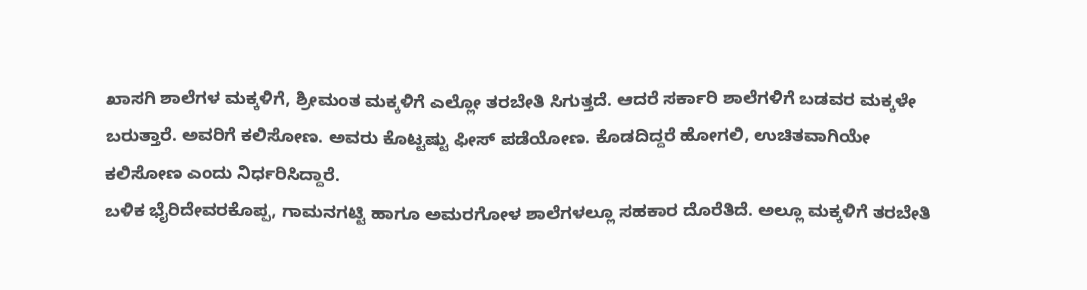ಖಾಸಗಿ ಶಾಲೆಗಳ ಮಕ್ಕಳಿಗೆ, ಶ್ರೀಮಂತ ಮಕ್ಕಳಿಗೆ ಎಲ್ಲೋ ತರಬೇತಿ ಸಿಗುತ್ತದೆ. ಆದರೆ ಸರ್ಕಾರಿ ಶಾಲೆಗಳಿಗೆ ಬಡವರ ಮಕ್ಕಳೇ ಬರುತ್ತಾರೆ. ಅವರಿಗೆ ಕಲಿಸೋಣ. ಅವರು ಕೊಟ್ಟಷ್ಟು ಫೀಸ್ ಪಡೆಯೋಣ. ಕೊಡದಿದ್ದರೆ ಹೋಗಲಿ, ಉಚಿತವಾಗಿಯೇ ಕಲಿಸೋಣ ಎಂದು ನಿರ್ಧರಿಸಿದ್ದಾರೆ.
ಬಳಿಕ ಭೈರಿದೇವರಕೊಪ್ಪ, ಗಾಮನಗಟ್ಟಿ ಹಾಗೂ ಅಮರಗೋಳ ಶಾಲೆಗಳಲ್ಲೂ ಸಹಕಾರ ದೊರೆತಿದೆ. ಅಲ್ಲೂ ಮಕ್ಕಳಿಗೆ ತರಬೇತಿ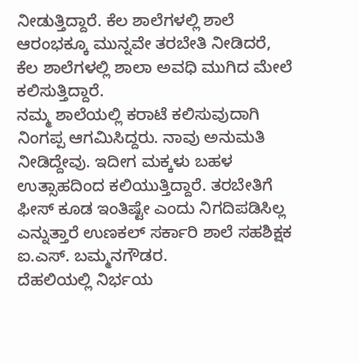ನೀಡುತ್ತಿದ್ದಾರೆ. ಕೆಲ ಶಾಲೆಗಳಲ್ಲಿ ಶಾಲೆ ಆರಂಭಕ್ಕೂ ಮುನ್ನವೇ ತರಬೇತಿ ನೀಡಿದರೆ, ಕೆಲ ಶಾಲೆಗಳಲ್ಲಿ ಶಾಲಾ ಅವಧಿ ಮುಗಿದ ಮೇಲೆ ಕಲಿಸುತ್ತಿದ್ದಾರೆ.
ನಮ್ಮ ಶಾಲೆಯಲ್ಲಿ ಕರಾಟೆ ಕಲಿಸುವುದಾಗಿ ನಿಂಗಪ್ಪ ಆಗಮಿಸಿದ್ದರು. ನಾವು ಅನುಮತಿ ನೀಡಿದ್ದೇವು. ಇದೀಗ ಮಕ್ಕಳು ಬಹಳ ಉತ್ಸಾಹದಿಂದ ಕಲಿಯುತ್ತಿದ್ದಾರೆ. ತರಬೇತಿಗೆ ಫೀಸ್ ಕೂಡ ಇಂತಿಷ್ಟೇ ಎಂದು ನಿಗದಿಪಡಿಸಿಲ್ಲ ಎನ್ನುತ್ತಾರೆ ಉಣಕಲ್ ಸರ್ಕಾರಿ ಶಾಲೆ ಸಹಶಿಕ್ಷಕ ಐ.ಎಸ್. ಬಮ್ಮನಗೌಡರ.
ದೆಹಲಿಯಲ್ಲಿ ನಿರ್ಭಯ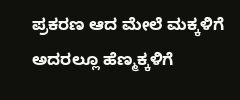ಪ್ರಕರಣ ಆದ ಮೇಲೆ ಮಕ್ಕಳಿಗೆ ಅದರಲ್ಲೂ ಹೆಣ್ಮಕ್ಕಳಿಗೆ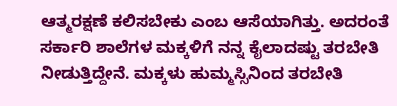ಆತ್ಮರಕ್ಷಣೆ ಕಲಿಸಬೇಕು ಎಂಬ ಆಸೆಯಾಗಿತ್ತು. ಅದರಂತೆ ಸರ್ಕಾರಿ ಶಾಲೆಗಳ ಮಕ್ಕಳಿಗೆ ನನ್ನ ಕೈಲಾದಷ್ಟು ತರಬೇತಿ ನೀಡುತ್ತಿದ್ದೇನೆ. ಮಕ್ಕಳು ಹುಮ್ಮಸ್ಸಿನಿಂದ ತರಬೇತಿ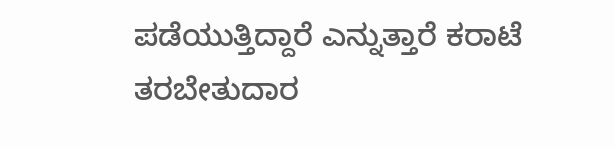ಪಡೆಯುತ್ತಿದ್ದಾರೆ ಎನ್ನುತ್ತಾರೆ ಕರಾಟೆ ತರಬೇತುದಾರ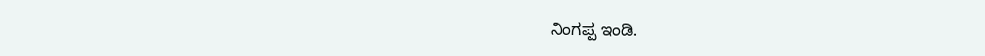ನಿಂಗಪ್ಪ ಇಂಡಿ.